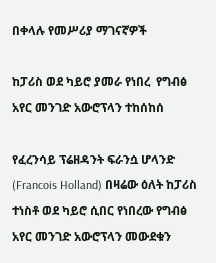በቀላሉ የመሥሪያ ማገናኛዎች

ከፓሪስ ወደ ካይሮ ያመራ የነበረ  የግብፅ አየር መንገድ አውሮፕላን ተከሰከሰ

የፈረንሳይ ፕሬዘዳንት ፍራንሷ ሆላንድ (Francois Holland) በዛሬው ዕለት ከፓሪስ ተነስቶ ወደ ካይሮ ሲበር የነበረው የግብፅ አየር መንገድ አውሮፕላን መውደቁን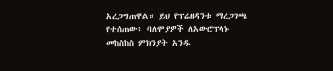አረጋግጠዋል። ይህ የፕሬዘዳንቱ ማረጋገጫ የተሰጠው፥ ባለሞያዎች ለአውሮፕላኑ መከስከስ ምክንያት አንዱ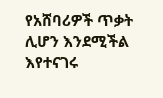የአሸባሪዎች ጥቃት ሊሆን እንደሚችል እየተናገሩ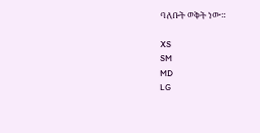ባለቡት ወቅት ነው።

XS
SM
MD
LG